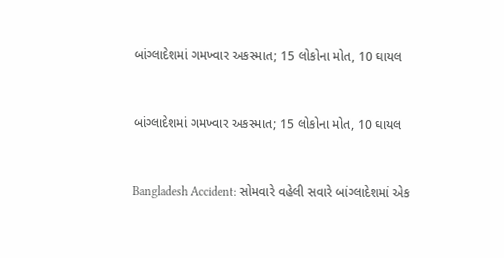બાંગ્લાદેશમાં ગમખ્વાર અકસ્માત; 15 લોકોના મોત, 10 ઘાયલ



બાંગ્લાદેશમાં ગમખ્વાર અકસ્માત; 15 લોકોના મોત, 10 ઘાયલ



Bangladesh Accident: સોમવારે વહેલી સવારે બાંગ્લાદેશમાં એક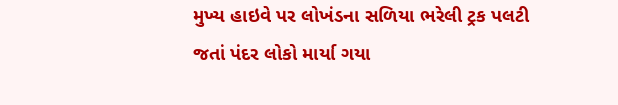મુખ્ય હાઇવે પર લોખંડના સળિયા ભરેલી ટ્રક પલટી જતાં પંદર લોકો માર્યા ગયા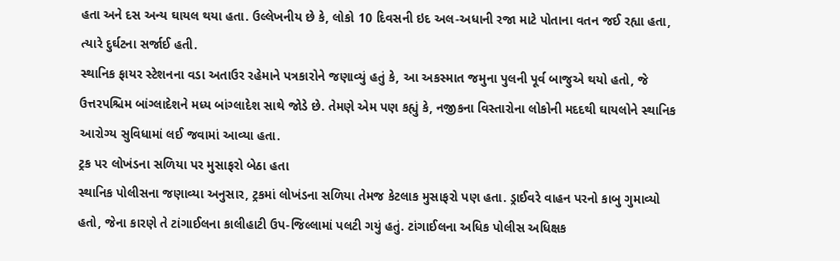હતા અને દસ અન્ય ઘાયલ થયા હતા. ઉલ્લેખનીય છે કે, લોકો 10 દિવસની ઇદ અલ-અધાની રજા માટે પોતાના વતન જઈ રહ્યા હતા, ત્યારે દુર્ઘટના સર્જાઈ હતી.
સ્થાનિક ફાયર સ્ટેશનના વડા અતાઉર રહેમાને પત્રકારોને જણાવ્યું હતું કે, આ અકસ્માત જમુના પુલની પૂર્વ બાજુએ થયો હતો, જે ઉત્તરપશ્ચિમ બાંગ્લાદેશને મધ્ય બાંગ્લાદેશ સાથે જોડે છે. તેમણે એમ પણ કહ્યું કે, નજીકના વિસ્તારોના લોકોની મદદથી ઘાયલોને સ્થાનિક આરોગ્ય સુવિધામાં લઈ જવામાં આવ્યા હતા.
ટ્રક પર લોખંડના સળિયા પર મુસાફરો બેઠા હતા
સ્થાનિક પોલીસના જણાવ્યા અનુસાર, ટ્રકમાં લોખંડના સળિયા તેમજ કેટલાક મુસાફરો પણ હતા. ડ્રાઈવરે વાહન પરનો કાબુ ગુમાવ્યો હતો, જેના કારણે તે ટાંગાઈલના કાલીહાટી ઉપ-જિલ્લામાં પલટી ગયું હતું. ટાંગાઈલના અધિક પોલીસ અધિક્ષક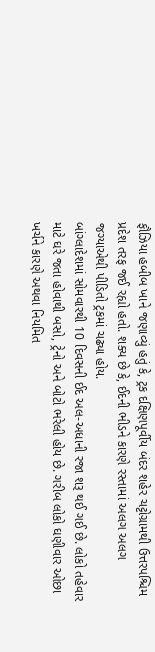ફૌઝિયા હબીબ ખાને જણાવ્યું હતું કે, ટ્રક દક્ષિણપૂર્વીય બંદર શહેર ચટ્ટોગ્રામથી ઉત્તરપશ્ચિમ પ્રદેશ તરફ જઈ રહ્યો હતો. શક્ય છે કે, ઈદની ભીડને કારણે રસ્તામાં અલગ અલગ જગ્યાએથી પીડિતો ટ્રકમાં ચઢ્યા હોય.
બાંગ્લાદેશમાં સોમવારથી 10 દિવસની ઈદ અલ-અધાની રજા શરૂ થઈ ગઈ છે. લોકો તહેવાર માટે ઘરે જતા હોવાથી બસો, ટ્રેનો અને બોટો ભરેલી હોય છે. ગરીબ લોકો ઘણીવાર ઓછા ખર્ચને કારણે અથવા નિયમિત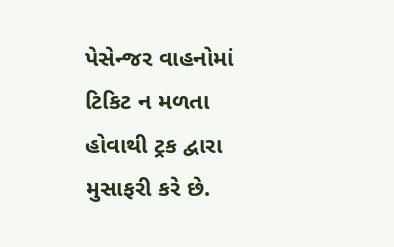પેસેન્જર વાહનોમાં ટિકિટ ન મળતા હોવાથી ટ્રક દ્વારા મુસાફરી કરે છે.